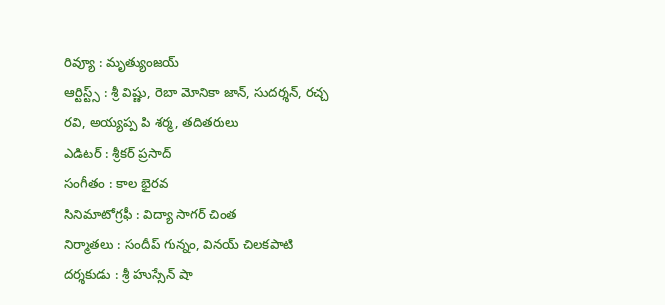రివ్యూ : మృత్యుంజయ్
ఆర్టిస్ట్స్ : శ్రీ విష్ణు, రెబా మోనికా జాన్, సుదర్శన్, రచ్చ రవి, అయ్యప్ప పి శర్మ, తదితరులు
ఎడిటర్ : శ్రీకర్ ప్రసాద్
సంగీతం : కాల భైరవ
సినిమాటోగ్రఫీ : విద్యా సాగర్ చింత
నిర్మాతలు : సందీప్ గున్నం, వినయ్ చిలకపాటి
దర్శకుడు : శ్రీ హుస్సేన్ షా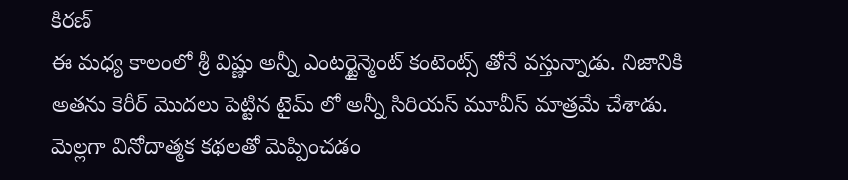కిరణ్
ఈ మధ్య కాలంలో శ్రీ విష్ణు అన్నీ ఎంటర్టైన్మెంట్ కంటెంట్స్ తోనే వస్తున్నాడు. నిజానికి అతను కెరీర్ మొదలు పెట్టిన టైమ్ లో అన్నీ సిరియస్ మూవీస్ మాత్రమే చేశాడు. మెల్లగా వినోదాత్మక కథలతో మెప్పించడం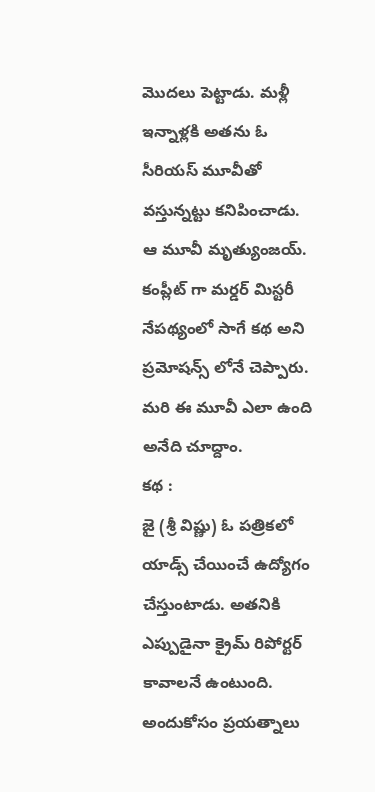మొదలు పెట్టాడు. మళ్లీ ఇన్నాళ్లకి అతను ఓ సీరియస్ మూవీతో వస్తున్నట్టు కనిపించాడు. ఆ మూవీ మృత్యుంజయ్. కంప్లీట్ గా మర్డర్ మిస్టరీ నేపథ్యంలో సాగే కథ అని ప్రమోషన్స్ లోనే చెప్పారు. మరి ఈ మూవీ ఎలా ఉంది అనేది చూద్దాం.
కథ :
జై (శ్రీ విష్ణు) ఓ పత్రికలో యాడ్స్ చేయించే ఉద్యోగం చేస్తుంటాడు. అతనికి ఎప్పుడైనా క్రైమ్ రిపోర్టర్ కావాలనే ఉంటుంది. అందుకోసం ప్రయత్నాలు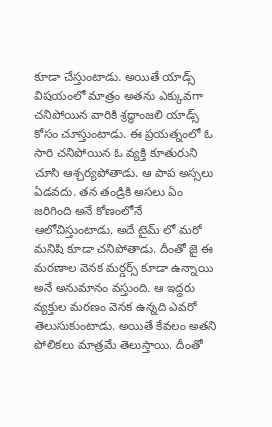కూడా చేస్తుంటాడు. అయితే యాడ్స్ విషయంలో మాత్రం అతను ఎక్కువగా చనిపోయిన వారికి శ్రద్ధాంజలి యాడ్స్ కోసం చూస్తుంటాడు. ఈ ప్రయత్నంలో ఓ సారి చనిపోయిన ఓ వ్యక్తి కూతురుని చూసి ఆశ్చర్యపోతాడు. ఆ పాప అస్సలు ఏడవదు. తన తండ్రికి అసలు ఏం జరిగింది అనే కోణంలోనే ఆలోచిస్తుంటాడు. అదే టైమ్ లో మరో మనిషి కూడా చనిపోతాడు. దీంతో జై ఈ మరణాల వెనక మర్డర్స్ కూడా ఉన్నాయి అనే అనుమానం వస్తుంది. ఆ ఇద్దరు వ్యక్తుల మరణం వెనక ఉన్నది ఎవరో తెలుసుకుంటాడు. అయితే కేవలం అతని పోలికలు మాత్రమే తెలుస్తాయి. దీంతో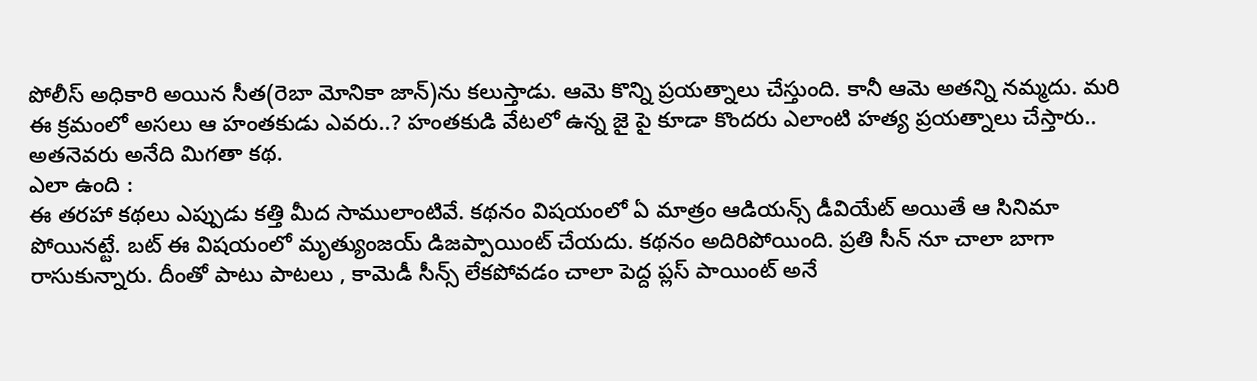పోలీస్ అధికారి అయిన సీత(రెబా మోనికా జాన్)ను కలుస్తాడు. ఆమె కొన్ని ప్రయత్నాలు చేస్తుంది. కానీ ఆమె అతన్ని నమ్మదు. మరి ఈ క్రమంలో అసలు ఆ హంతకుడు ఎవరు..? హంతకుడి వేటలో ఉన్న జై పై కూడా కొందరు ఎలాంటి హత్య ప్రయత్నాలు చేస్తారు.. అతనెవరు అనేది మిగతా కథ.
ఎలా ఉంది :
ఈ తరహా కథలు ఎప్పుడు కత్తి మీద సాములాంటివే. కథనం విషయంలో ఏ మాత్రం ఆడియన్స్ డీవియేట్ అయితే ఆ సినిమా పోయినట్టే. బట్ ఈ విషయంలో మృత్యుంజయ్ డిజప్పాయింట్ చేయదు. కథనం అదిరిపోయింది. ప్రతి సీన్ నూ చాలా బాగా రాసుకున్నారు. దీంతో పాటు పాటలు , కామెడీ సీన్స్ లేకపోవడం చాలా పెద్ద ప్లస్ పాయింట్ అనే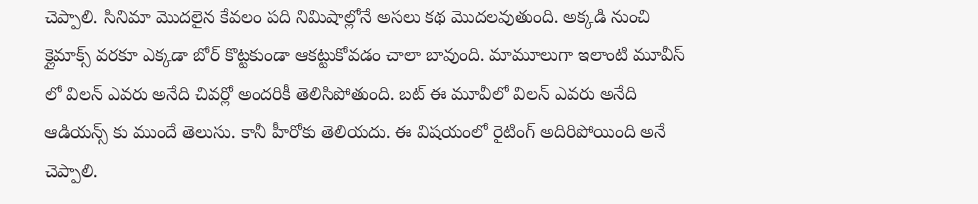చెప్పాలి. సినిమా మొదలైన కేవలం పది నిమిషాల్లోనే అసలు కథ మొదలవుతుంది. అక్కడి నుంచి క్లైమాక్స్ వరకూ ఎక్కడా బోర్ కొట్టకుండా ఆకట్టుకోవడం చాలా బావుంది. మామూలుగా ఇలాంటి మూవీస్ లో విలన్ ఎవరు అనేది చివర్లో అందరికీ తెలిసిపోతుంది. బట్ ఈ మూవీలో విలన్ ఎవరు అనేది ఆడియన్స్ కు ముందే తెలుసు. కానీ హీరోకు తెలియదు. ఈ విషయంలో రైటింగ్ అదిరిపోయింది అనే చెప్పాలి.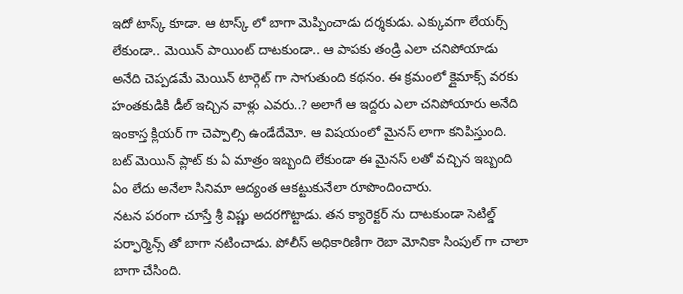ఇదో టాస్క్ కూడా. ఆ టాస్క్ లో బాగా మెప్పించాడు దర్శకుడు. ఎక్కువగా లేయర్స్ లేకుండా.. మెయిన్ పాయింట్ దాటకుండా.. ఆ పాపకు తండ్రి ఎలా చనిపోయాడు అనేది చెప్పడమే మెయిన్ టార్గెట్ గా సాగుతుంది కథనం. ఈ క్రమంలో క్లైమాక్స్ వరకు హంతకుడికి డీల్ ఇచ్చిన వాళ్లు ఎవరు..? అలాగే ఆ ఇద్దరు ఎలా చనిపోయారు అనేది ఇంకాస్త క్లియర్ గా చెప్పాల్సి ఉండేదేమో. ఆ విషయంలో మైనస్ లాగా కనిపిస్తుంది. బట్ మెయిన్ ప్లాట్ కు ఏ మాత్రం ఇబ్బంది లేకుండా ఈ మైనస్ లతో వచ్చిన ఇబ్బంది ఏం లేదు అనేలా సినిమా ఆద్యంత ఆకట్టుకునేలా రూపొందించారు.
నటన పరంగా చూస్తే శ్రీ విష్ణు అదరగొట్టాడు. తన క్యారెక్టర్ ను దాటకుండా సెటిల్డ్ పర్ఫార్మెన్స్ తో బాగా నటించాడు. పోలీస్ అధికారిణిగా రెబా మోనికా సింపుల్ గా చాలా బాగా చేసింది.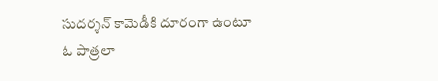సుదర్శన్ కామెడీకి దూరంగా ఉంటూ ఓ పాత్రలా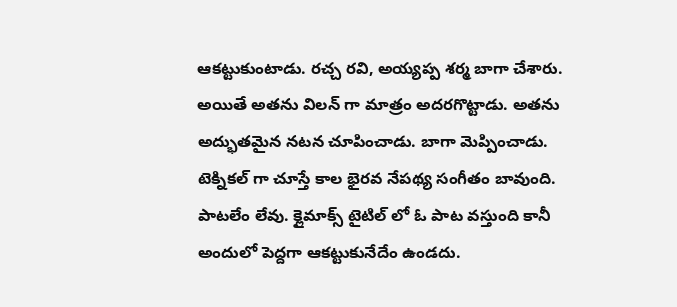ఆకట్టుకుంటాడు. రచ్చ రవి, అయ్యప్ప శర్మ బాగా చేశారు. అయితే అతను విలన్ గా మాత్రం అదరగొట్టాడు. అతను అద్భుతమైన నటన చూపించాడు. బాగా మెప్పించాడు.
టెక్నికల్ గా చూస్తే కాల భైరవ నేపథ్య సంగీతం బావుంది. పాటలేం లేవు. క్లైమాక్స్ టైటిల్ లో ఓ పాట వస్తుంది కానీ అందులో పెద్దగా ఆకట్టుకునేదేం ఉండదు.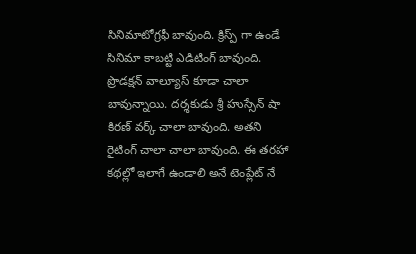సినిమాటోగ్రఫీ బావుంది. క్రిస్ప్ గా ఉండే సినిమా కాబట్టి ఎడిటింగ్ బావుంది. ప్రొడక్షన్ వాల్యూస్ కూడా చాలా బావున్నాయి. దర్శకుడు శ్రీ హుస్సేన్ షా కిరణ్ వర్క్ చాలా బావుంది. అతని రైటింగ్ చాలా చాలా బావుంది. ఈ తరహా కథల్లో ఇలాగే ఉండాలి అనే టెంప్లేట్ నే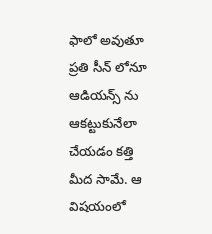ఫాలో అవుతూ ప్రతి సీన్ లోనూ ఆడియన్స్ ను ఆకట్టుకునేలా చేయడం కత్తి మీద సామే. ఆ విషయంలో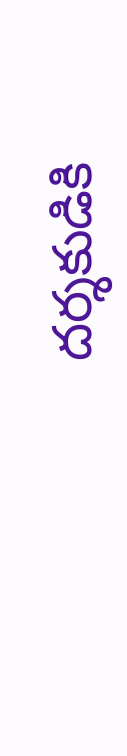దర్శకుడికి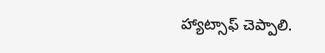హ్యాట్సాఫ్ చెప్పాలి.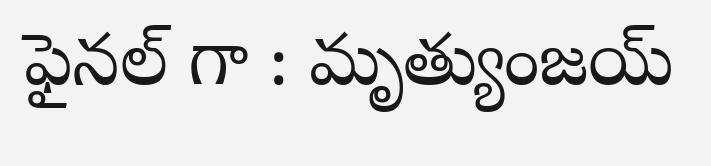ఫైనల్ గా : మృత్యుంజయ్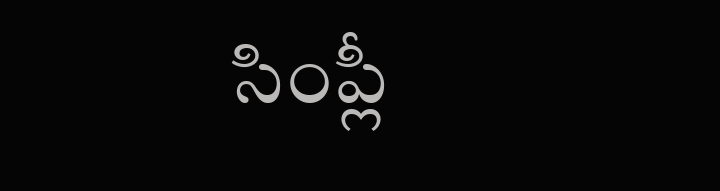సింప్లీ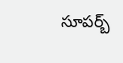సూపర్బ్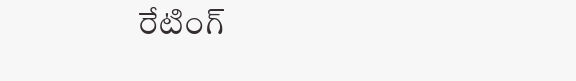రేటింగ్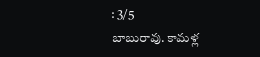: 3/5
బాబురావు. కామళ్ల